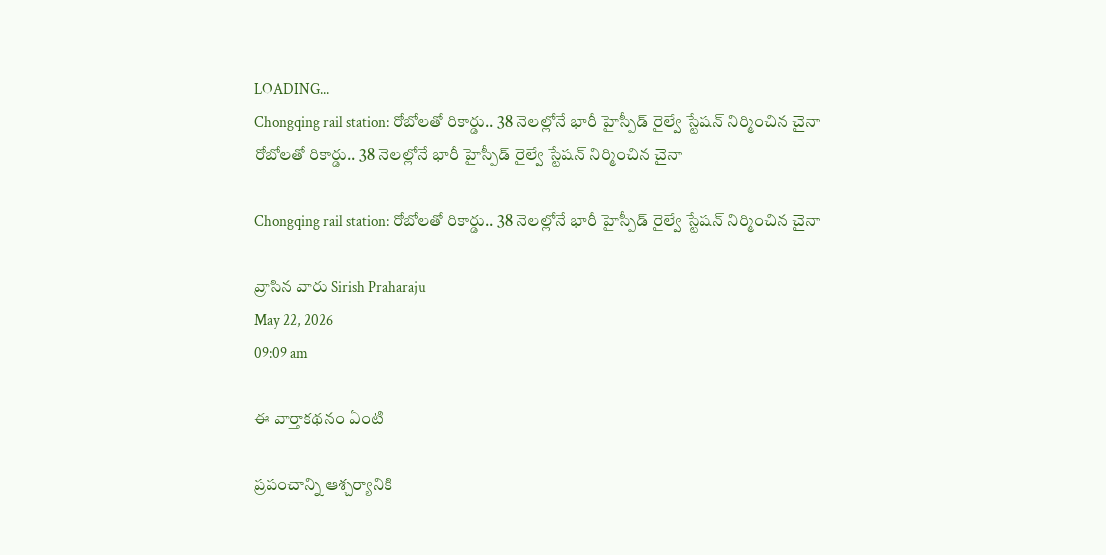LOADING...
Chongqing rail station: రోబోలతో రికార్డు.. 38 నెలల్లోనే భారీ హైస్పీడ్‌ రైల్వే స్టేషన్‌ నిర్మించిన చైనా
రోబోలతో రికార్డు.. 38 నెలల్లోనే భారీ హైస్పీడ్‌ రైల్వే స్టేషన్‌ నిర్మించిన చైనా

Chongqing rail station: రోబోలతో రికార్డు.. 38 నెలల్లోనే భారీ హైస్పీడ్‌ రైల్వే స్టేషన్‌ నిర్మించిన చైనా

వ్రాసిన వారు Sirish Praharaju
May 22, 2026
09:09 am

ఈ వార్తాకథనం ఏంటి

ప్రపంచాన్ని ఆశ్చర్యానికి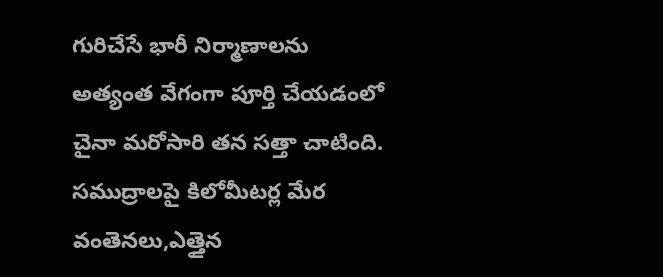గురిచేసే భారీ నిర్మాణాలను అత్యంత వేగంగా పూర్తి చేయడంలో చైనా మరోసారి తన సత్తా చాటింది. సముద్రాలపై కిలోమీటర్ల మేర వంతెనలు,ఎత్తైన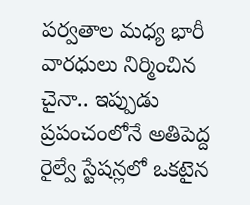పర్వతాల మధ్య భారీ వారధులు నిర్మించిన చైనా.. ఇప్పుడు ప్రపంచంలోనే అతిపెద్ద రైల్వే స్టేషన్లలో ఒకటైన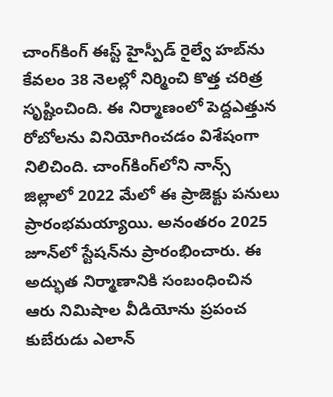చాంగ్‌కింగ్‌ ఈస్ట్‌ హైస్పీడ్‌ రైల్వే హబ్‌ను కేవలం 38 నెలల్లో నిర్మించి కొత్త చరిత్ర సృష్టించింది. ఈ నిర్మాణంలో పెద్దఎత్తున రోబోలను వినియోగించడం విశేషంగా నిలిచింది. చాంగ్‌కింగ్‌లోని నాన్స్‌ జిల్లాలో 2022 మేలో ఈ ప్రాజెక్టు పనులు ప్రారంభమయ్యాయి. అనంతరం 2025 జూన్‌లో స్టేషన్‌ను ప్రారంభించారు. ఈ అద్భుత నిర్మాణానికి సంబంధించిన ఆరు నిమిషాల వీడియోను ప్రపంచ కుబేరుడు ఎలాన్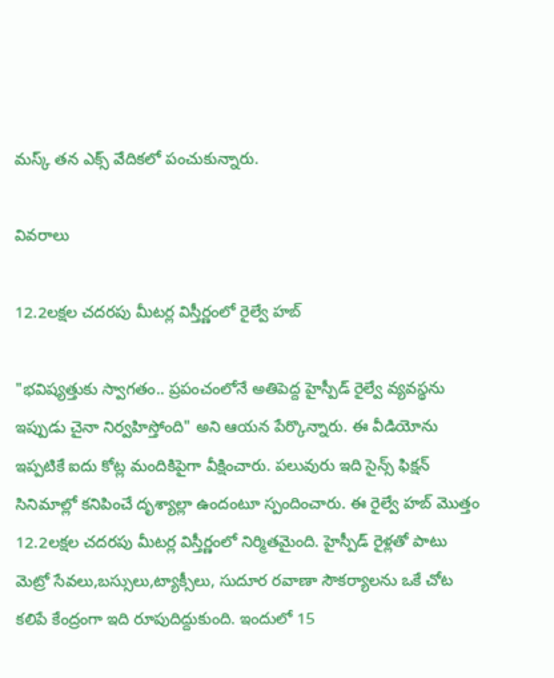మస్క్ తన ఎక్స్‌ వేదికలో పంచుకున్నారు.

వివరాలు

12.2లక్షల చదరపు మీటర్ల విస్తీర్ణంలో రైల్వే హబ్

"భవిష్యత్తుకు స్వాగతం.. ప్రపంచంలోనే అతిపెద్ద హైస్పీడ్‌ రైల్వే వ్యవస్థను ఇప్పుడు చైనా నిర్వహిస్తోంది" అని ఆయన పేర్కొన్నారు. ఈ వీడియోను ఇప్పటికే ఐదు కోట్ల మందికిపైగా వీక్షించారు. పలువురు ఇది సైన్స్‌ ఫిక్షన్‌ సినిమాల్లో కనిపించే దృశ్యాల్లా ఉందంటూ స్పందించారు. ఈ రైల్వే హబ్‌ మొత్తం 12.2లక్షల చదరపు మీటర్ల విస్తీర్ణంలో నిర్మితమైంది. హైస్పీడ్‌ రైళ్లతో పాటు మెట్రో సేవలు,బస్సులు,ట్యాక్సీలు, సుదూర రవాణా సౌకర్యాలను ఒకే చోట కలిపే కేంద్రంగా ఇది రూపుదిద్దుకుంది. ఇందులో 15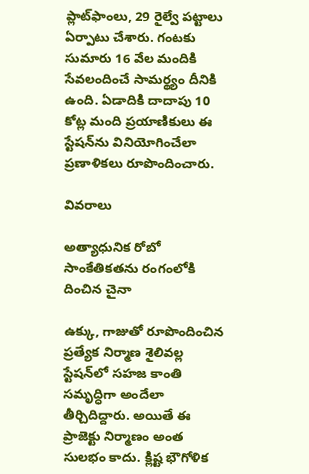ప్లాట్‌ఫాంలు, 29 రైల్వే పట్టాలు ఏర్పాటు చేశారు. గంటకు సుమారు 16 వేల మందికి సేవలందించే సామర్థ్యం దీనికి ఉంది. ఏడాదికి దాదాపు 10 కోట్ల మంది ప్రయాణికులు ఈ స్టేషన్‌ను వినియోగించేలా ప్రణాళికలు రూపొందించారు.

వివరాలు

అత్యాధునిక రోబో సాంకేతికతను రంగంలోకి దించిన చైనా

ఉక్కు, గాజుతో రూపొందించిన ప్రత్యేక నిర్మాణ శైలివల్ల స్టేషన్‌లో సహజ కాంతి సమృద్ధిగా అందేలా తీర్చిదిద్దారు. అయితే ఈ ప్రాజెక్టు నిర్మాణం అంత సులభం కాదు. క్లిష్ట భౌగోళిక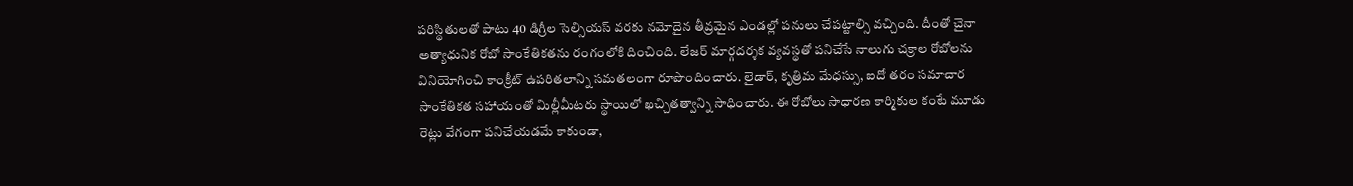పరిస్థితులతో పాటు 40 డిగ్రీల సెల్సియస్‌ వరకు నమోదైన తీవ్రమైన ఎండల్లో పనులు చేపట్టాల్సి వచ్చింది. దీంతో చైనా అత్యాధునిక రోబో సాంకేతికతను రంగంలోకి దించింది. లేజర్‌ మార్గదర్శక వ్యవస్థతో పనిచేసే నాలుగు చక్రాల రోబోలను వినియోగించి కాంక్రీట్‌ ఉపరితలాన్ని సమతలంగా రూపొందించారు. లైడార్‌, కృత్రిమ మేధస్సు, ఐదో తరం సమాచార సాంకేతికత సహాయంతో మిల్లీమీటరు స్థాయిలో ఖచ్చితత్వాన్ని సాధించారు. ఈ రోబోలు సాధారణ కార్మికుల కంటే మూడు రెట్లు వేగంగా పనిచేయడమే కాకుండా,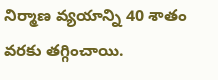నిర్మాణ వ్యయాన్ని 40 శాతం వరకు తగ్గించాయి.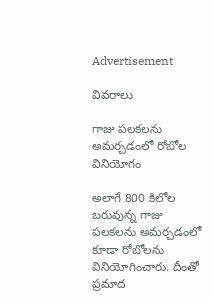Advertisement

వివరాలు

గాజు పలకలను అమర్చడంలో రోబోల వినియోగం

అలాగే 800 కిలోల బరువున్న గాజు పలకలను అమర్చడంలో కూడా రోబోలను వినియోగించారు. దీంతో ప్రమాద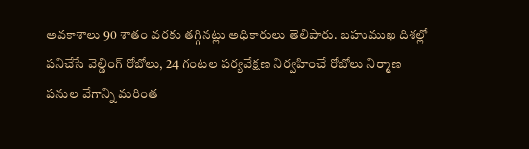అవకాశాలు 90 శాతం వరకు తగ్గినట్లు అధికారులు తెలిపారు. బహుముఖ దిశల్లో పనిచేసే వెల్డింగ్‌ రోబోలు, 24 గంటల పర్యవేక్షణ నిర్వహించే రోబోలు నిర్మాణ పనుల వేగాన్ని మరింత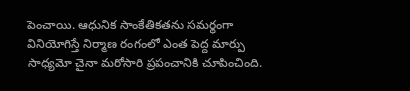పెంచాయి. ఆధునిక సాంకేతికతను సమర్థంగా వినియోగిస్తే నిర్మాణ రంగంలో ఎంత పెద్ద మార్పు సాధ్యమో చైనా మరోసారి ప్రపంచానికి చూపించింది.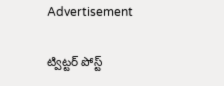Advertisement

ట్విట్టర్ పోస్ట్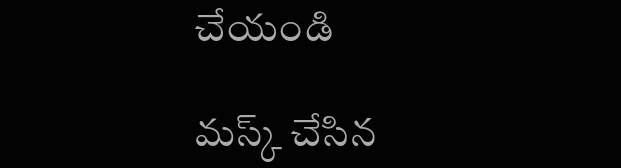చేయండి

మస్క్ చేసిన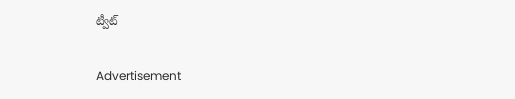ట్వీట్

Advertisement